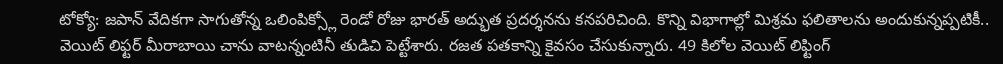టోక్యో: జపాన్ వేదికగా సాగుతోన్న ఒలింపిక్స్లో రెండో రోజు భారత్ అద్భుత ప్రదర్శనను కనపరిచింది. కొన్ని విభాగాల్లో మిశ్రమ ఫలితాలను అందుకున్నప్పటికీ.. వెయిట్ లిఫ్టర్ మీరాబాయి చాను వాటన్నంటినీ తుడిచి పెట్టేశారు. రజత పతకాన్ని కైవసం చేసుకున్నారు. 49 కిలోల వెయిట్ లిఫ్టింగ్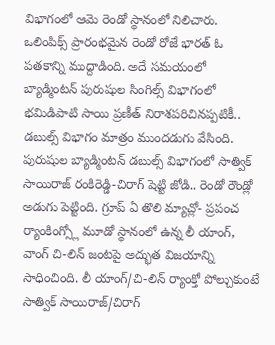విభాగంలో ఆమె రెండో స్థానంలో నిలిచారు. ఒలింపిక్స్ ప్రారంభమైన రెండో రోజే భారత్ ఓ పతకాన్ని ముద్దాడింది. అదే సమయంలో బ్యాడ్మింటన్ పురుషుల సింగిల్స్ విభాగంలో భమిడిపాటి సాయి ప్రణీత్ నిరాశపరిచినప్పటికీ.. డబుల్స్ విభాగం మాత్రం ముందడుగు వేసింది.
పురుషుల బ్యాడ్మింటన్ డబుల్స్ విభాగంలో సాత్విక్ సాయిరాజ్ రంకిరెడ్డి-చిరాగ్ షెట్టి జోడి.. రెండో రౌండ్లో అడుగు పెట్టింది. గ్రూప్ ఏ తొలి మ్యాచ్లో- ప్రపంచ ర్యాంకింగ్స్లో మూడో స్థానంలో ఉన్న లీ యాంగ్, వాంగ్ చి-లిన్ జంటపై అద్భుత విజయాన్ని సాధించింది. లీ యాంగ్/చి-లిన్ ర్యాంక్తో పోల్చుకుంటే సాత్విక్ సాయిరాజ్/చిరాగ్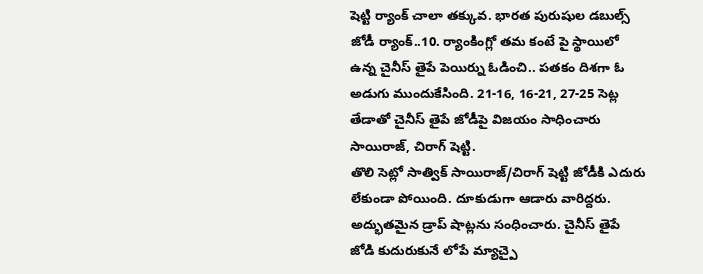షెట్టి ర్యాంక్ చాలా తక్కువ. భారత పురుషుల డబుల్స్ జోడీ ర్యాంక్..10. ర్యాంకింగ్లో తమ కంటే పై స్థాయిలో ఉన్న చైనీస్ తైపే పెయిర్ను ఓడించి.. పతకం దిశగా ఓ అడుగు ముందుకేసింది. 21-16, 16-21, 27-25 సెట్ల తేడాతో చైనీస్ తైపే జోడీపై విజయం సాధించారు సాయిరాజ్, చిరాగ్ షెట్టి.
తొలి సెట్లో సాత్విక్ సాయిరాజ్/చిరాగ్ షెట్టి జోడీకి ఎదురు లేకుండా పోయింది. దూకుడుగా ఆడారు వారిద్దరు. అద్భుతమైన డ్రాప్ షాట్లను సంధించారు. చైనీస్ తైపే జోడి కుదురుకునే లోపే మ్యాచ్పై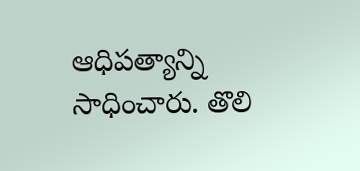ఆధిపత్యాన్ని సాధించారు. తొలి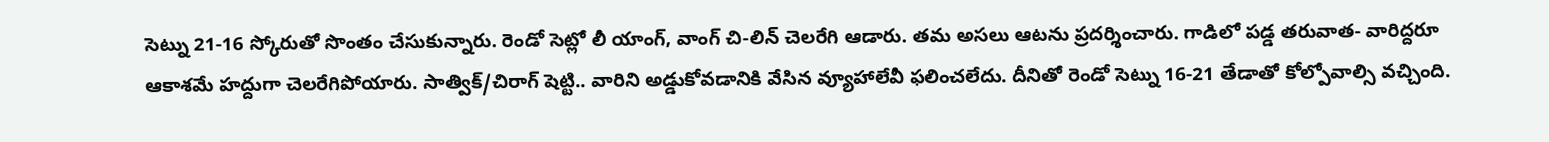సెట్ను 21-16 స్కోరుతో సొంతం చేసుకున్నారు. రెండో సెట్లో లీ యాంగ్, వాంగ్ చి-లిన్ చెలరేగి ఆడారు. తమ అసలు ఆటను ప్రదర్శించారు. గాడిలో పడ్డ తరువాత- వారిద్దరూ ఆకాశమే హద్దుగా చెలరేగిపోయారు. సాత్విక్/చిరాగ్ షెట్టి.. వారిని అడ్డుకోవడానికి వేసిన వ్యూహాలేవీ ఫలించలేదు. దీనితో రెండో సెట్ను 16-21 తేడాతో కోల్పోవాల్సి వచ్చింది.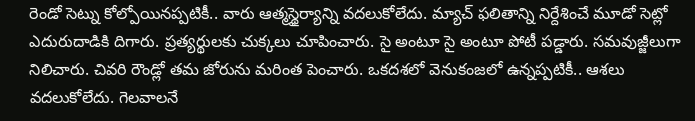రెండో సెట్ను కోల్పోయినప్పటికీ.. వారు ఆత్మస్థైర్యాన్ని వదలుకోలేదు. మ్యాచ్ ఫలితాన్ని నిర్దేశించే మూడో సెట్లో ఎదురుదాడికి దిగారు. ప్రత్యర్థులకు చుక్కలు చూపించారు. సై అంటూ సై అంటూ పోటీ పడ్డారు. సమవుజ్జీలుగా నిలిచారు. చివరి రౌండ్లో తమ జోరును మరింత పెంచారు. ఒకదశలో వెనుకంజలో ఉన్నప్పటికీ.. ఆశలు వదలుకోలేదు. గెలవాలనే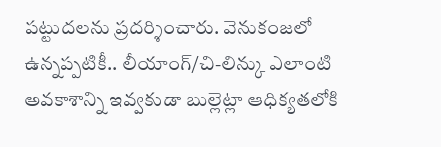పట్టుదలను ప్రదర్శించారు. వెనుకంజలో ఉన్నప్పటికీ.. లీయాంగ్/చి-లిన్కు ఎలాంటి అవకాశాన్ని ఇవ్వకుడా బుల్లెట్లా ఆధిక్యతలోకి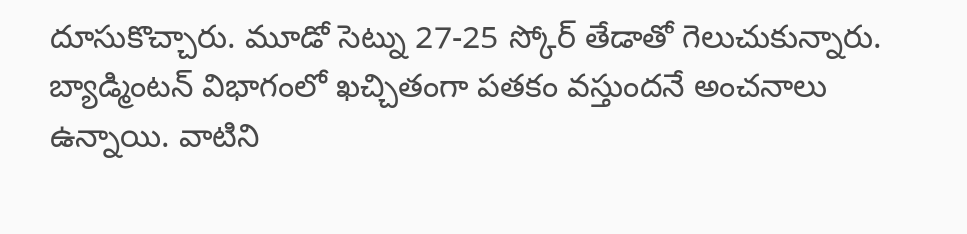దూసుకొచ్చారు. మూడో సెట్ను 27-25 స్కోర్ తేడాతో గెలుచుకున్నారు. బ్యాడ్మింటన్ విభాగంలో ఖచ్చితంగా పతకం వస్తుందనే అంచనాలు ఉన్నాయి. వాటిని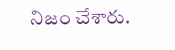నిజం చేశారు.